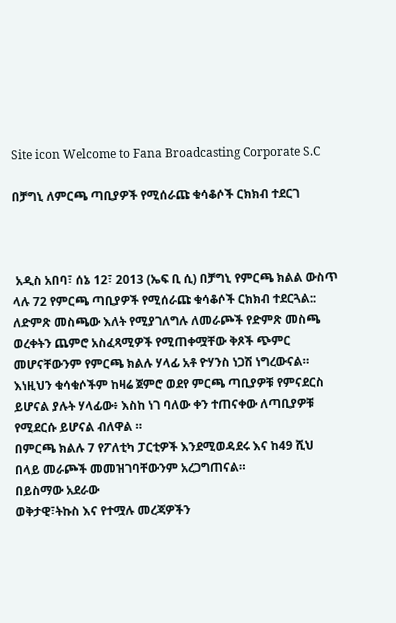Site icon Welcome to Fana Broadcasting Corporate S.C

በቻግኒ ለምርጫ ጣቢያዎች የሚሰራጩ ቁሳቆሶች ርክክብ ተደርገ



 አዲስ አበባ፣ ሰኔ 12፣ 2013 (ኤፍ ቢ ሲ) በቻግኒ የምርጫ ክልል ውስጥ ላሉ 72 የምርጫ ጣቢያዎች የሚሰራጩ ቁሳቆሶች ርክክብ ተደርጓል::
ለድምጽ መስጫው እለት የሚያገለግሉ ለመራጮች የድምጽ መስጫ ወረቀትን ጨምሮ አስፈጻሚዎች የሚጠቀሟቸው ቅጾች ጭምር መሆናቸውንም የምርጫ ክልሉ ሃላፊ አቶ ዮሃንስ ነጋሽ ነግረውናል።
እነዚህን ቁሳቁሶችም ከዛሬ ጀምሮ ወደየ ምርጫ ጣቢያዎቹ የምናደርስ ይሆናል ያሉት ሃላፊው፥ እስከ ነገ ባለው ቀን ተጠናቀው ለጣቢያዎቹ የሚደርሱ ይሆናል ብለዋል ።
በምርጫ ክልሉ 7 የፖለቲካ ፓርቲዎች እንደሚወዳደሩ እና ከ49 ሺህ በላይ መራጮች መመዝገባቸውንም አረጋግጠናል።
በይስማው አደራው
ወቅታዊ፣ትኩስ እና የተሟሉ መረጃዎችን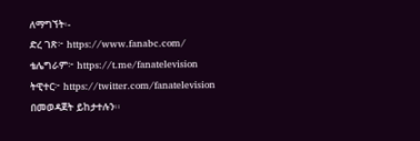ለማግኘት፡-
ድረ ገጽ፦ https://www.fanabc.com/
ቴሌግራም፦ https://t.me/fanatelevision
ትዊተር፦ https://twitter.com/fanatelevision በመወዳጀት ይከታተሉን፡፡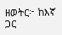ዘወትር፦ ከእኛ ጋር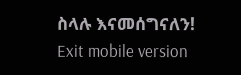ስላሉ እናመሰግናለን!
Exit mobile version